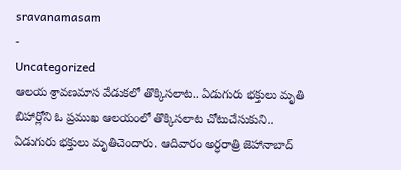sravanamasam
-
Uncategorized
ఆలయ శ్రావణమాస వేడుకలో తొక్కిసలాట.. ఏడుగురు భక్తులు మృతి
బిహార్లోని ఓ ప్రముఖ ఆలయంలో తొక్కిసలాట చోటుచేసుకుని.. ఏడుగురు భక్తులు మృతిచెందారు. ఆదివారం అర్ధరాత్రి జెహానాబాద్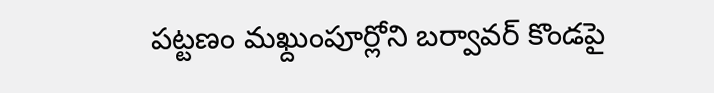పట్టణం మఖ్దుంపూర్లోని బర్వావర్ కొండపై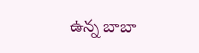ఉన్న బాబా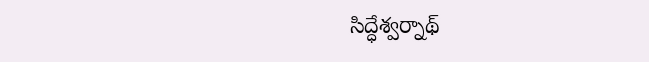సిద్ధేశ్వర్నాథ్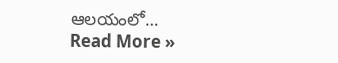ఆలయంలో…
Read More »